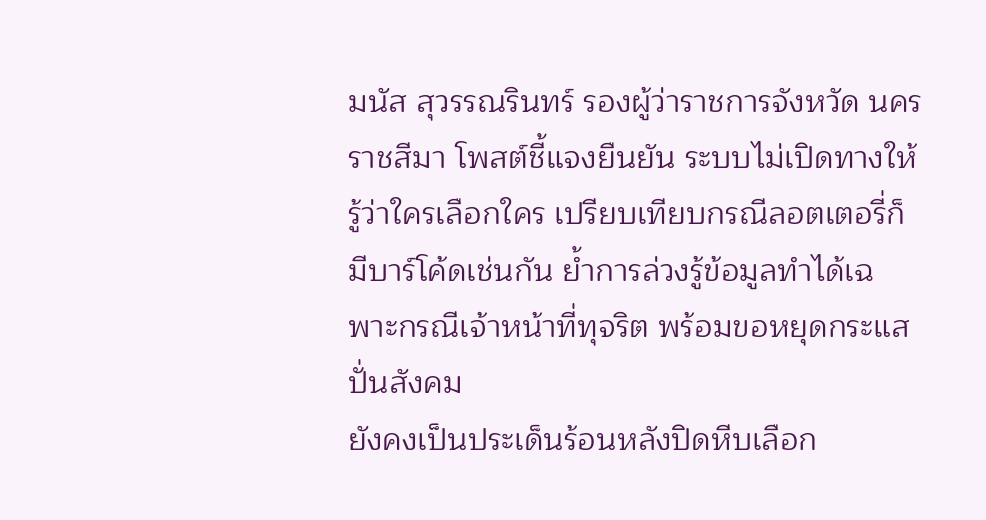มนัส สุวรรณรินทร์ รองผู้ว่าราชการจังหวัด นครราชสีมา โพสต์ชี้แจงยืนยัน ระบบไม่เปิดทางให้รู้ว่าใครเลือกใคร เปรียบเทียบกรณีลอตเตอรี่ก็มีบาร์โค้ดเช่นกัน ย้ำการล่วงรู้ข้อมูลทำได้เฉพาะกรณีเจ้าหน้าที่ทุจริต พร้อมขอหยุดกระแสปั่นสังคม
ยังคงเป็นประเด็นร้อนหลังปิดหีบเลือก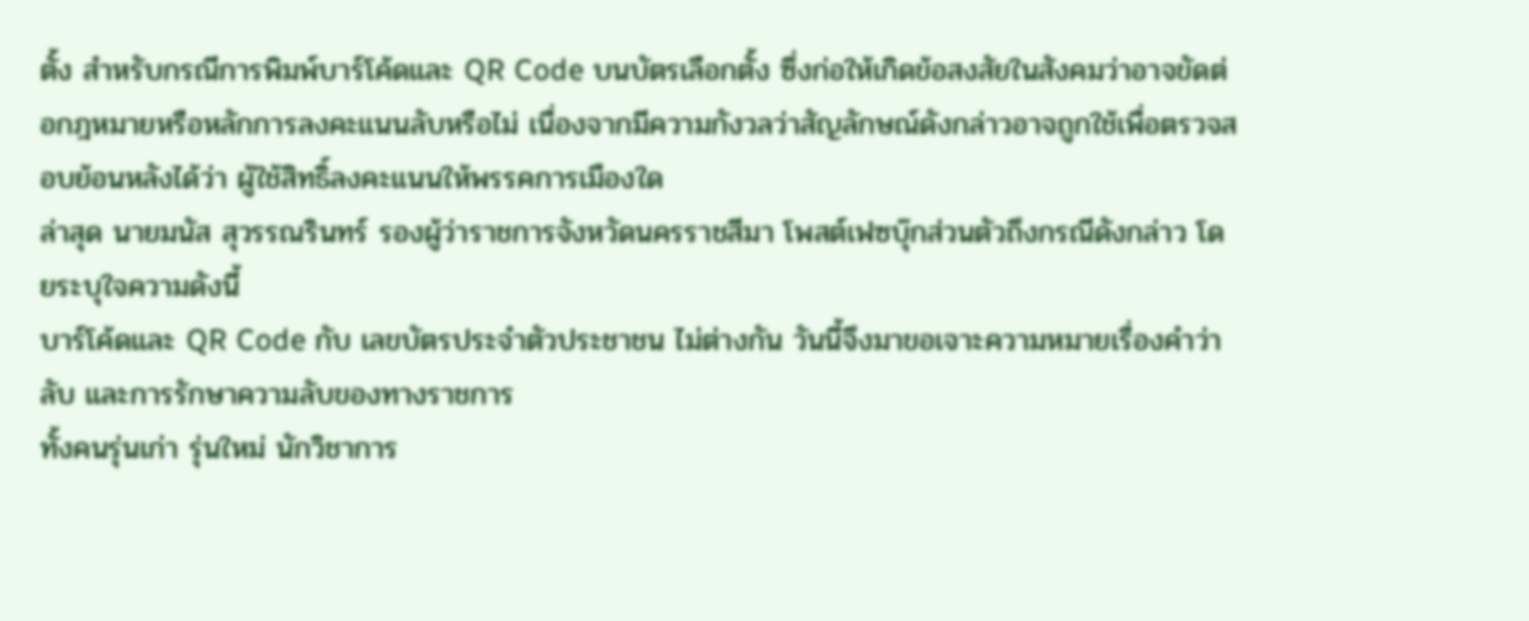ตั้ง สำหรับกรณีการพิมพ์บาร์โค้ดและ QR Code บนบัตรเลือกตั้ง ซึ่งก่อให้เกิดข้อสงสัยในสังคมว่าอาจขัดต่อกฎหมายหรือหลักการลงคะแนนลับหรือไม่ เนื่องจากมีความกังวลว่าสัญลักษณ์ดังกล่าวอาจถูกใช้เพื่อตรวจสอบย้อนหลังได้ว่า ผู้ใช้สิทธิ์ลงคะแนนให้พรรคการเมืองใด
ล่าสุด นายมนัส สุวรรณรินทร์ รองผู้ว่าราชการจังหวัดนครราชสีมา โพสต์เฟซบุ๊กส่วนตัวถึงกรณีดังกล่าว โดยระบุใจความดังนี้
บาร์โค้ดและ QR Code กับ เลขบัตรประจำตัวประชาชน ไม่ต่างกัน วันนี้จึงมาขอเจาะความหมายเรื่องคำว่าลับ และการรักษาความลับของทางราชการ
ทั้งคนรุ่นเก่า รุ่นใหม่ นักวิชาการ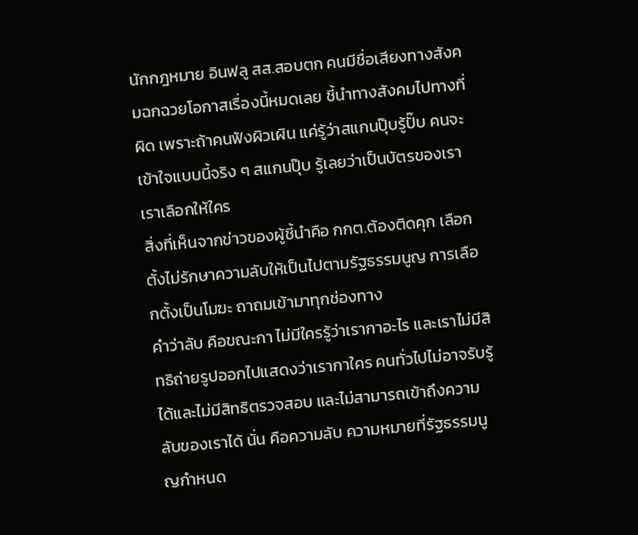นักกฎหมาย อินฟลู สส.สอบตก คนมีชื่อเสียงทางสังคมฉกฉวยโอกาสเรื่องนี้หมดเลย ชี้นำทางสังคมไปทางที่ผิด เพราะถ้าคนฟังผิวเผิน แค่รู้ว่าสแกนปุ๊บรู้ปั๊บ คนจะเข้าใจแบบนี้จริง ๆ สแกนปุ๊บ รู้เลยว่าเป็นบัตรของเรา เราเลือกให้ใคร
สิ่งที่เห็นจากข่าวของผู้ชี้นำคือ กกต.ต้องติดคุก เลือกตั้งไม่รักษาความลับให้เป็นไปตามรัฐธรรมนูญ การเลือกตั้งเป็นโมฆะ ถาถมเข้ามาทุกช่องทาง
คำว่าลับ คือขณะกา ไม่มีใครรู้ว่าเรากาอะไร และเราไม่มีสิทธิถ่ายรูปออกไปแสดงว่าเรากาใคร คนทั่วไปไม่อาจรับรู้ได้และไม่มีสิทธิตรวจสอบ และไม่สามารถเข้าถึงความลับของเราได้ นั่น คือความลับ ความหมายที่รัฐธรรมนูญกำหนด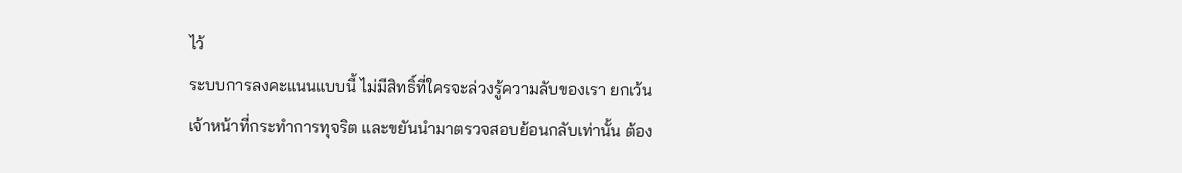ไว้
ระบบการลงคะแนนแบบนี้ ไม่มีสิทธิ์ที่ใครจะล่วงรู้ความลับของเรา ยกเว้นเจ้าหน้าที่กระทำการทุจริต และขยันนำมาตรวจสอบย้อนกลับเท่านั้น ต้อง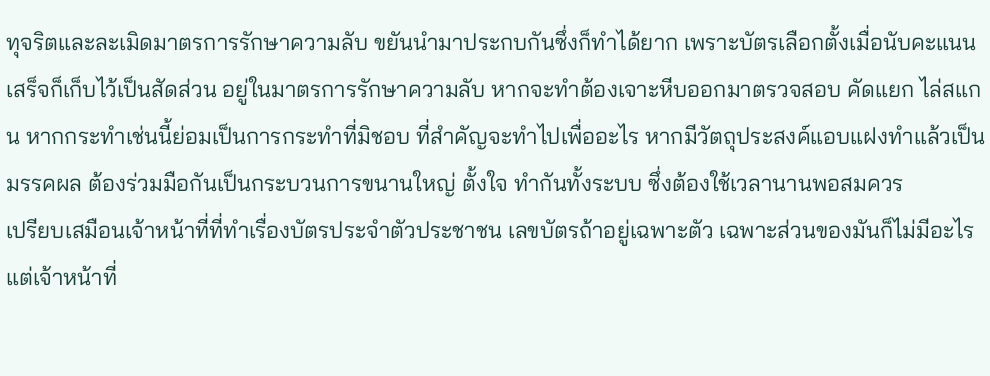ทุจริตและละเมิดมาตรการรักษาความลับ ขยันนำมาประกบกันซึ่งก็ทำได้ยาก เพราะบัตรเลือกตั้งเมื่อนับคะแนนเสร็จก็เก็บไว้เป็นสัดส่วน อยู่ในมาตรการรักษาความลับ หากจะทำต้องเจาะหีบออกมาตรวจสอบ คัดแยก ไล่สแกน หากกระทำเช่นนี้ย่อมเป็นการกระทำที่มิชอบ ที่สำคัญจะทำไปเพื่ออะไร หากมีวัตถุประสงค์แอบแฝงทำแล้วเป็นมรรคผล ต้องร่วมมือกันเป็นกระบวนการขนานใหญ่ ตั้งใจ ทำกันทั้งระบบ ซึ่งต้องใช้เวลานานพอสมควร
เปรียบเสมือนเจ้าหน้าที่ที่ทำเรื่องบัตรประจำตัวประชาชน เลขบัตรถ้าอยู่เฉพาะตัว เฉพาะส่วนของมันก็ไม่มีอะไร แต่เจ้าหน้าที่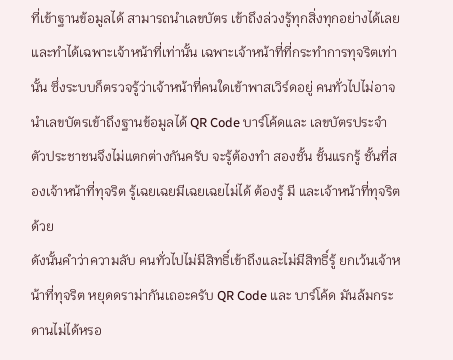ที่เข้าฐานข้อมูลได้ สามารถนำเลขบัตร เข้าถึงล่วงรู้ทุกสิ่งทุกอย่างได้เลย และทำได้เฉพาะเจ้าหน้าที่เท่านั้น เฉพาะเจ้าหน้าที่ที่กระทำการทุจริตเท่านั้น ซึ่งระบบก็ตรวจรู้ว่าเจ้าหน้าที่คนใดเข้าพาสเวิร์ดอยู่ คนทั่วไปไม่อาจนำเลขบัตรเข้าถึงฐานข้อมูลได้ QR Code บาร์โค้ดและ เลขบัตรประจำตัวประชาชนจึงไม่แตกต่างกันครับ จะรู้ต้องทำ สองชั้น ชั้นแรกรู้ ชั้นที่สองเจ้าหน้าที่ทุจริต รู้เฉยเฉยมีเฉยเฉยไม่ได้ ต้องรู้ มี และเจ้าหน้าที่ทุจริตด้วย
ดังนั้นคำว่าความลับ คนทั่วไปไม่มีสิทธิ์เข้าถึงและไม่มีสิทธิ์รู้ ยกเว้นเจ้าหน้าที่ทุจริต หยุดดราม่ากันเถอะครับ QR Code และ บาร์โค้ด มันล้มกระดานไม่ได้หรอ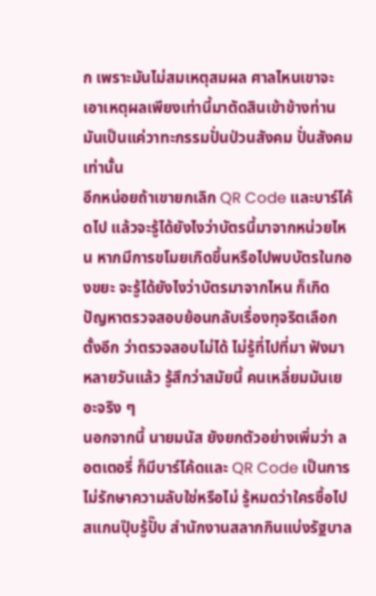ก เพราะมันไม่สมเหตุสมผล ศาลไหนเขาจะเอาเหตุผลเพียงเท่านี้มาตัดสินเข้าข้างท่าน มันเป็นแค่วาทะกรรมปั่นป่วนสังคม ปั่นสังคมเท่านั้น
อีกหน่อยถ้าเขายกเลิก QR Code และบาร์โค้ดไป แล้วจะรู้ได้ยังไงว่าบัตรนี้มาจากหน่วยไหน หากมีการขโมยเกิดขึ้นหรือไปพบบัตรในกองขยะ จะรู้ได้ยังไงว่าบัตรมาจากไหน ก็เกิดปัญหาตรวจสอบย้อนกลับเรื่องทุจริตเลือกตั้งอีก ว่าตรวจสอบไม่ได้ ไม่รู้ที่ไปที่มา ฟังมาหลายวันแล้ว รู้สึกว่าสมัยนี้ คนเหลี่ยมมันเยอะจริง ๆ
นอกจากนี้ นายมนัส ยังยกตัวอย่างเพิ่มว่า ลอตเตอรี่ ก็มีบาร์โค้ดและ QR Code เป็นการไม่รักษาความลับใช่หรือไม่ รู้หมดว่าใครซื้อไป สแกนปุ๊บรู้ปั๊บ สำนักงานสลากกินแบ่งรัฐบาล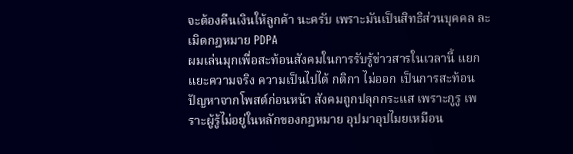จะต้องคืนเงินให้ลูกค้า นะครับ เพราะมันเป็นสิทธิส่วนบุคคล ละเมิดกฎหมาย PDPA
ผมเล่นมุกเพื่อสะท้อนสังคมในการรับรู้ข่าวสารในเวลานี้ แยกแยะความจริง ความเป็นไปได้ กติกา ไม่ออก เป็นการสะท้อนปัญหาจากโพสต์ก่อนหน้า สังคมถูกปลุกกระแส เพราะกูรู เพราะผู้รู้ไม่อยู่ในหลักของกฎหมาย อุปมาอุปไมยเหมือน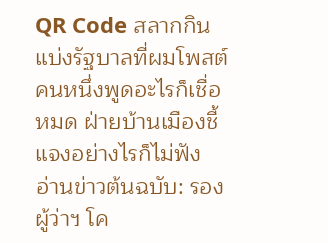QR Code สลากกินแบ่งรัฐบาลที่ผมโพสต์ คนหนึ่งพูดอะไรก็เชื่อหมด ฝ่ายบ้านเมืองชี้แจงอย่างไรก็ไม่ฟัง
อ่านข่าวต้นฉบับ: รองผู้ว่าฯ โค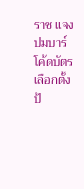ราช แจงปมบาร์โค้ดบัตรเลือกตั้ง ป้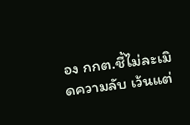อง กกต.ชี้ไม่ละเมิดความลับ เว้นแต่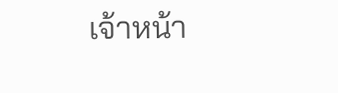เจ้าหน้า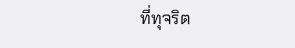ที่ทุจริต